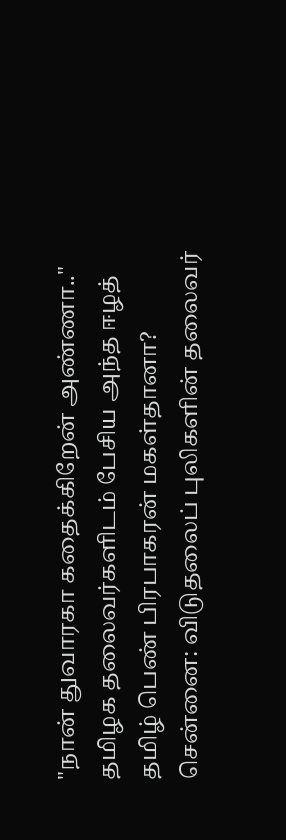"நான் துவாரகா கதைக்கிறேன் அண்ணா.." தமிழக தலைவர்களிடம் பேசிய அந்த ஈழத் தமிழ் பெண் பிரபாகரன் மகள்தானா?
சென்னை: விடுதலைப் புலிகளின் தலைவர்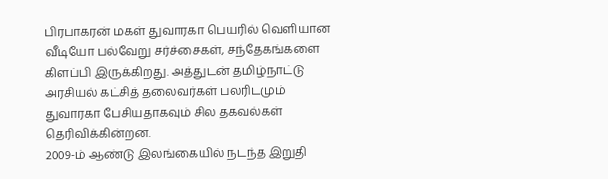பிரபாகரன் மகள் துவாரகா பெயரில் வெளியான வீடியோ பல்வேறு சர்ச்சைகள், சந்தேகங்களை கிளப்பி இருக்கிறது. அத்துடன் தமிழ்நாட்டு அரசியல் கட்சித் தலைவர்கள் பலரிடமும் துவாரகா பேசியதாகவும் சில தகவல்கள் தெரிவிக்கின்றன.
2009-ம் ஆண்டு இலங்கையில் நடந்த இறுதி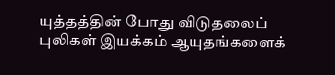யுத்தத்தின் போது விடுதலைப் புலிகள் இயக்கம் ஆயுதங்களைக்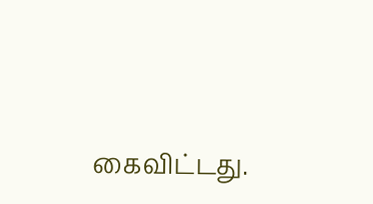கைவிட்டது.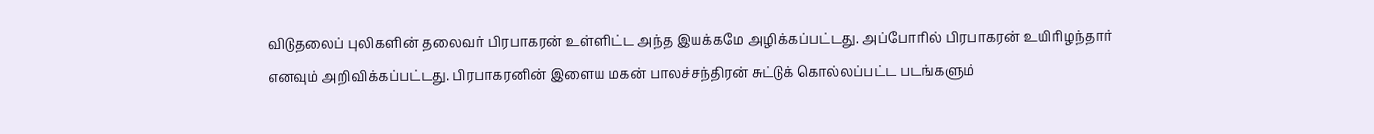விடுதலைப் புலிகளின் தலைவர் பிரபாகரன் உள்ளிட்ட அந்த இயக்கமே அழிக்கப்பட்டது. அப்போரில் பிரபாகரன் உயிரிழந்தார் எனவும் அறிவிக்கப்பட்டது. பிரபாகரனின் இளைய மகன் பாலச்சந்திரன் சுட்டுக் கொல்லப்பட்ட படங்களும்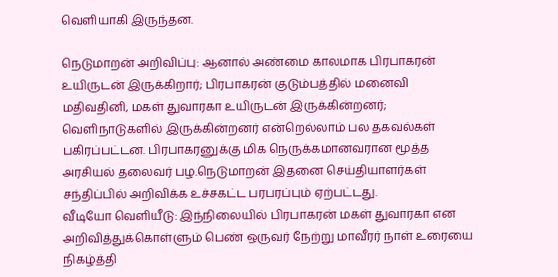வெளியாகி இருந்தன.

நெடுமாறன் அறிவிப்பு: ஆனால் அண்மை காலமாக பிரபாகரன் உயிருடன் இருக்கிறார்; பிரபாகரன் குடும்பத்தில் மனைவி மதிவதினி, மகள் துவாரகா உயிருடன் இருக்கின்றனர்; வெளிநாடுகளில் இருக்கின்றனர் என்றெல்லாம் பல தகவல்கள் பகிரப்பட்டன. பிரபாகரனுக்கு மிக நெருக்கமானவரான மூத்த அரசியல் தலைவர் பழ.நெடுமாறன் இதனை செய்தியாளர்கள் சந்திப்பில் அறிவிக்க உச்சகட்ட பரபரப்பும் ஏற்பட்டது.
வீடியோ வெளியீடு: இந்நிலையில் பிரபாகரன் மகள் துவாரகா என அறிவித்துக்கொள்ளும் பெண் ஒருவர் நேற்று மாவீரர் நாள் உரையை நிகழ்த்தி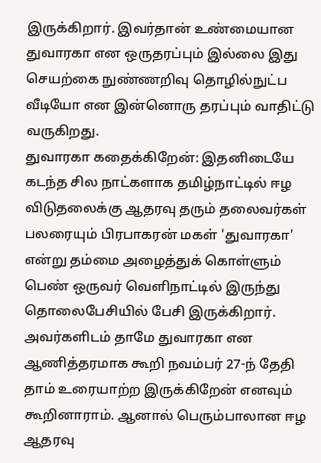இருக்கிறார். இவர்தான் உண்மையான துவாரகா என ஒருதரப்பும் இல்லை இது செயற்கை நுண்ணறிவு தொழில்நுட்ப வீடியோ என இன்னொரு தரப்பும் வாதிட்டு வருகிறது.
துவாரகா கதைக்கிறேன்: இதனிடையே கடந்த சில நாட்களாக தமிழ்நாட்டில் ஈழ விடுதலைக்கு ஆதரவு தரும் தலைவர்கள் பலரையும் பிரபாகரன் மகள் 'துவாரகா' என்று தம்மை அழைத்துக் கொள்ளும் பெண் ஒருவர் வெளிநாட்டில் இருந்து தொலைபேசியில் பேசி இருக்கிறார். அவர்களிடம் தாமே துவாரகா என ஆணித்தரமாக கூறி நவம்பர் 27-ந் தேதி தாம் உரையாற்ற இருக்கிறேன் எனவும் கூறினாராம். ஆனால் பெரும்பாலான ஈழ ஆதரவு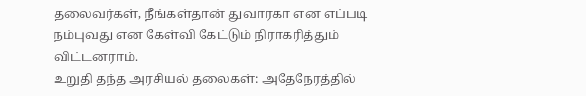தலைவர்கள், நீங்கள்தான் துவாரகா என எப்படி நம்புவது என கேள்வி கேட்டும் நிராகரித்தும் விட்டனராம்.
உறுதி தந்த அரசியல் தலைகள்: அதேநேரத்தில்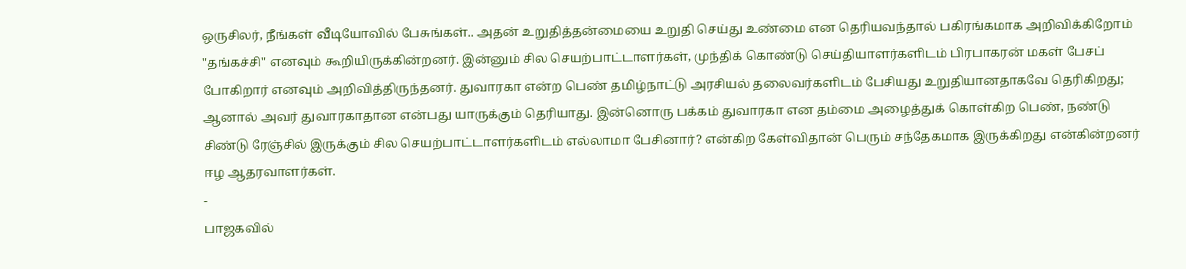ஒருசிலர், நீங்கள் வீடியோவில் பேசுங்கள்.. அதன் உறுதித்தன்மையை உறுதி செய்து உண்மை என தெரியவந்தால் பகிரங்கமாக அறிவிக்கிறோம் "தங்கச்சி" எனவும் கூறியிருக்கின்றனர். இன்னும் சில செயற்பாட்டாளர்கள், முந்திக் கொண்டு செய்தியாளர்களிடம் பிரபாகரன் மகள் பேசப் போகிறார் எனவும் அறிவித்திருந்தனர். துவாரகா என்ற பெண் தமிழ்நாட்டு அரசியல் தலைவர்களிடம் பேசியது உறுதியானதாகவே தெரிகிறது; ஆனால் அவர் துவாரகாதான என்பது யாருக்கும் தெரியாது. இன்னொரு பக்கம் துவாரகா என தம்மை அழைத்துக் கொள்கிற பெண், நண்டு சிண்டு ரேஞ்சில் இருக்கும் சில செயற்பாட்டாளர்களிடம் எல்லாமா பேசினார்? என்கிற கேள்விதான் பெரும் சந்தேகமாக இருக்கிறது என்கின்றனர் ஈழ ஆதரவாளர்கள்.
-
பாஜகவில்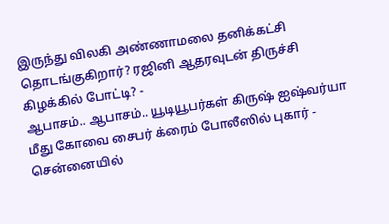இருந்து விலகி அண்ணாமலை தனிக்கட்சி தொடங்குகிறார்? ரஜினி ஆதரவுடன் திருச்சி கிழக்கில் போட்டி? -
ஆபாசம்.. ஆபாசம்.. யூடியூபர்கள் கிருஷ் ஐஷ்வர்யா மீது கோவை சைபர் க்ரைம் போலீஸில் புகார் -
சென்னையில்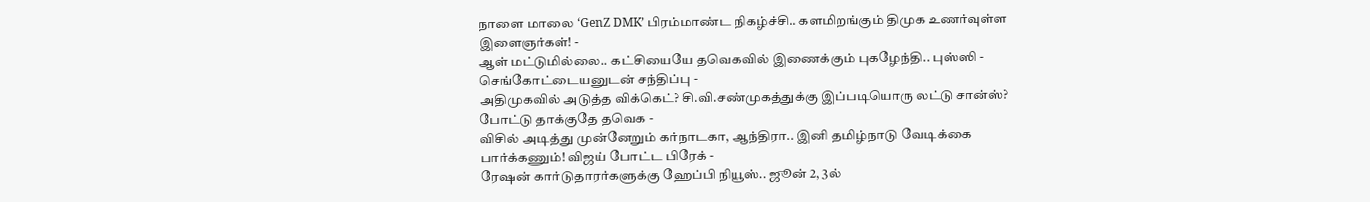நாளை மாலை ‘GenZ DMK’ பிரம்மாண்ட நிகழ்ச்சி.. களமிறங்கும் திமுக உணர்வுள்ள இளைஞர்கள்! -
ஆள் மட்டுமில்லை.. கட்சியையே தவெகவில் இணைக்கும் புகழேந்தி.. புஸ்ஸி - செங்கோட்டையனுடன் சந்திப்பு -
அதிமுகவில் அடுத்த விக்கெட்? சி.வி.சண்முகத்துக்கு இப்படியொரு லட்டு சான்ஸ்? போட்டு தாக்குதே தவெக -
விசில் அடித்து முன்னேறும் கர்நாடகா, ஆந்திரா.. இனி தமிழ்நாடு வேடிக்கை பார்க்கணும்! விஜய் போட்ட பிரேக் -
ரேஷன் கார்டுதாரர்களுக்கு ஹேப்பி நியூஸ்.. ஜூன் 2, 3ல்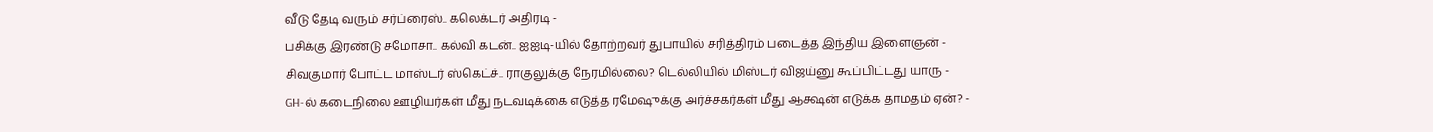வீடு தேடி வரும் சர்ப்ரைஸ்.. கலெக்டர் அதிரடி -
பசிக்கு இரண்டு சமோசா.. கல்வி கடன்.. ஐஐடி-யில் தோற்றவர் துபாயில் சரித்திரம் படைத்த இந்திய இளைஞன் -
சிவகுமார் போட்ட மாஸ்டர் ஸ்கெட்ச்.. ராகுலுக்கு நேரமில்லை? டெல்லியில் மிஸ்டர் விஜய்னு கூப்பிட்டது யாரு -
GH-ல் கடைநிலை ஊழியர்கள் மீது நடவடிக்கை எடுத்த ரமேஷுக்கு அர்ச்சகர்கள் மீது ஆக்ஷன் எடுக்க தாமதம் ஏன்? -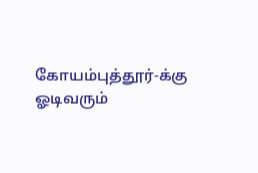கோயம்புத்தூர்-க்கு ஓடிவரும்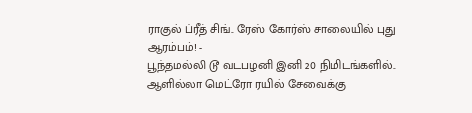ராகுல் ப்ரீத் சிங்.. ரேஸ் கோர்ஸ் சாலையில் புது ஆரம்பம்! -
பூந்தமல்லி டூ வடபழனி இனி 20 நிமிடங்களில்.. ஆளில்லா மெட்ரோ ரயில் சேவைக்கு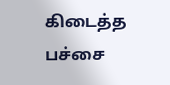கிடைத்த பச்சை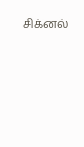சிக்னல்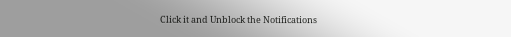Click it and Unblock the Notifications